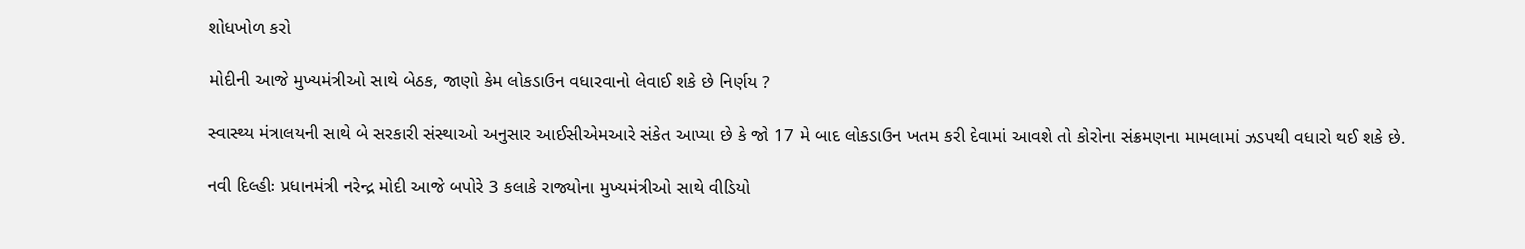શોધખોળ કરો

મોદીની આજે મુખ્યમંત્રીઓ સાથે બેઠક, જાણો કેમ લોકડાઉન વધારવાનો લેવાઈ શકે છે નિર્ણય ?

સ્વાસ્થ્ય મંત્રાલયની સાથે બે સરકારી સંસ્થાઓ અનુસાર આઈસીએમઆરે સંકેત આપ્યા છે કે જો 17 મે બાદ લોકડાઉન ખતમ કરી દેવામાં આવશે તો કોરોના સંક્રમણના મામલામાં ઝડપથી વધારો થઈ શકે છે.

નવી દિલ્હીઃ પ્રધાનમંત્રી નરેન્દ્ર મોદી આજે બપોરે 3 કલાકે રાજ્યોના મુખ્યમંત્રીઓ સાથે વીડિયો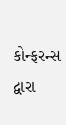કોન્ફરન્સ દ્વારા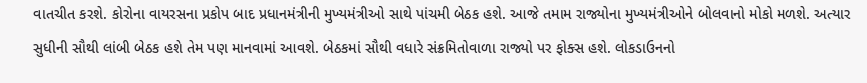વાતચીત કરશે. કોરોના વાયરસના પ્રકોપ બાદ પ્રધાનમંત્રીની મુખ્યમંત્રીઓ સાથે પાંચમી બેઠક હશે. આજે તમામ રાજ્યોના મુખ્યમંત્રીઓને બોલવાનો મોકો મળશે. અત્યાર સુધીની સૌથી લાંબી બેઠક હશે તેમ પણ માનવામાં આવશે. બેઠકમાં સૌથી વધારે સંક્રમિતોવાળા રાજ્યો પર ફોક્સ હશે. લોકડાઉનનો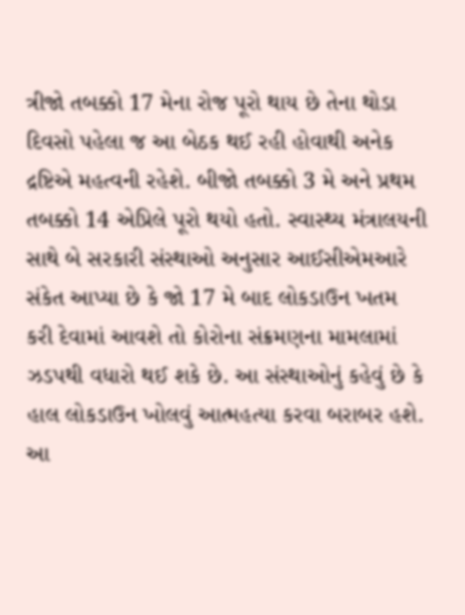ત્રીજો તબક્કો 17 મેના રોજ પૂરો થાય છે તેના થોડા દિવસો પહેલા જ આ બેઠક થઈ રહી હોવાથી અનેક દ્રષ્ટિએ મહત્વની રહેશે. બીજો તબક્કો 3 મે અને પ્રથમ તબક્કો 14 એપ્રિલે પૂરો થયો હતો. સ્વાસ્થ્ય મંત્રાલયની સાથે બે સરકારી સંસ્થાઓ અનુસાર આઈસીએમઆરે સંકેત આપ્યા છે કે જો 17 મે બાદ લોકડાઉન ખતમ કરી દેવામાં આવશે તો કોરોના સંક્રમણના મામલામાં ઝડપથી વધારો થઈ શકે છે. આ સંસ્થાઓનું કહેવું છે કે હાલ લોકડાઉન ખોલવું આત્મહત્યા કરવા બરાબર હશે. આ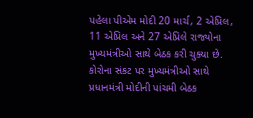પહેલા પીએમ મોદી 20 માર્ચ, 2 એપ્રિલ, 11 એપ્રિલ અને 27 એપ્રિલે રાજ્યોના મુખ્યમંત્રીઓ સાથે બેઠક કરી ચુક્યા છે. કોરોના સંકટ પર મુખ્યમંત્રીઓ સાથે પ્રધાનમંત્રી મોદીની પાંચમી બેઠક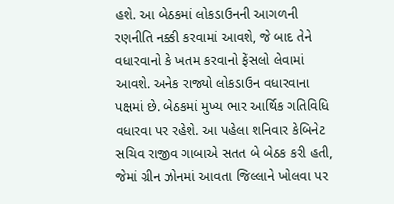હશે. આ બેઠકમાં લોકડાઉનની આગળની રણનીતિ નક્કી કરવામાં આવશે, જે બાદ તેને વધારવાનો કે ખતમ કરવાનો ફેંસલો લેવામાં આવશે. અનેક રાજ્યો લોકડાઉન વધારવાના પક્ષમાં છે. બેઠકમાં મુખ્ય ભાર આર્થિક ગતિવિધિ વધારવા પર રહેશે. આ પહેલા શનિવાર કેબિનેટ સચિવ રાજીવ ગાબાએ સતત બે બેઠક કરી હતી, જેમાં ગ્રીન ઝોનમાં આવતા જિલ્લાને ખોલવા પર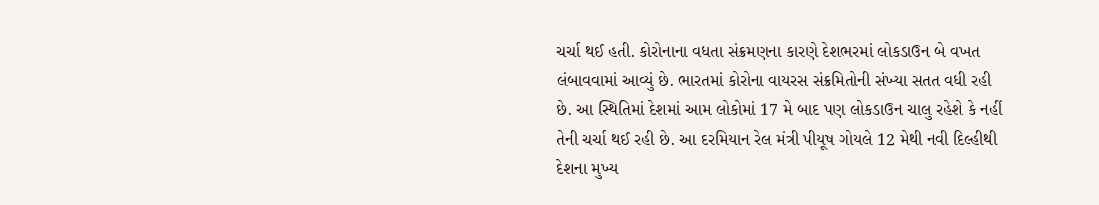ચર્ચા થઈ હતી. કોરોનાના વધતા સંક્રમણના કારણે દેશભરમાં લોકડાઉન બે વખત લંબાવવામાં આવ્યું છે. ભારતમાં કોરોના વાયરસ સંક્રમિતોની સંખ્યા સતત વધી રહી છે. આ સ્થિતિમાં દેશમાં આમ લોકોમાં 17 મે બાદ પણ લોકડાઉન ચાલુ રહેશે કે નહીં તેની ચર્ચા થઈ રહી છે. આ દરમિયાન રેલ મંત્રી પીયૂષ ગોયલે 12 મેથી નવી દિલ્હીથી દેશના મુખ્ય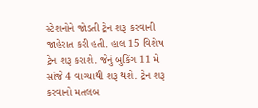સ્ટેશનોને જોડતી ટ્રેન શરૂ કરવાની જાહેરાત કરી હતી. હાલ 15 વિશેષ ટ્રેન શરૂ કરાશે. જેનું બુકિંગ 11 મે સાંજે 4 વાગ્યાથી શરૂ થશે. ટ્રેન શરૂ કરવાનો મતલબ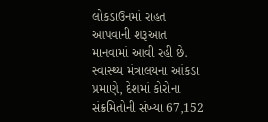લોકડાઉનમાં રાહત આપવાની શરૂઆત માનવામાં આવી રહી છે. સ્વાસ્થ્ય મંત્રાલયના આંકડા પ્રમાણે, દેશમાં કોરોના સંક્રમિતોની સંખ્યા 67,152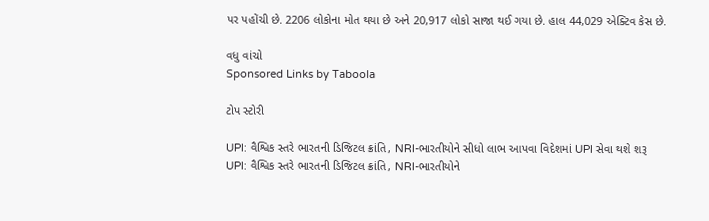પર પહોંચી છે. 2206 લોકોના મોત થયા છે અને 20,917 લોકો સાજા થઈ ગયા છે. હાલ 44,029 એક્ટિવ કેસ છે.

વધુ વાંચો
Sponsored Links by Taboola

ટોપ સ્ટોરી

UPI: વૈશ્વિક સ્તરે ભારતની ડિજિટલ ક્રાંતિ, NRI-ભારતીયોને સીધો લાભ આપવા વિદેશમાં UPI સેવા થશે શરૂ
UPI: વૈશ્વિક સ્તરે ભારતની ડિજિટલ ક્રાંતિ, NRI-ભારતીયોને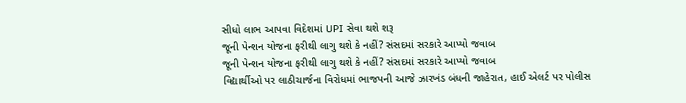સીધો લાભ આપવા વિદેશમાં UPI સેવા થશે શરૂ
જૂની પેન્શન યોજના ફરીથી લાગુ થશે કે નહીં? સંસદમાં સરકારે આપ્યો જવાબ
જૂની પેન્શન યોજના ફરીથી લાગુ થશે કે નહીં? સંસદમાં સરકારે આપ્યો જવાબ
વિદ્યાર્થીઓ પર લાઠીચાર્જના વિરોધમાં ભાજપની આજે ઝારખંડ બંધની જાહેરાત, હાઈ એલર્ટ પર પોલીસ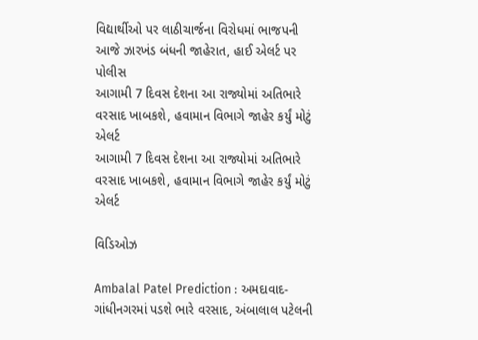વિદ્યાર્થીઓ પર લાઠીચાર્જના વિરોધમાં ભાજપની આજે ઝારખંડ બંધની જાહેરાત, હાઈ એલર્ટ પર પોલીસ
આગામી 7 દિવસ દેશના આ રાજ્યોમાં અતિભારે વરસાદ ખાબકશે, હવામાન વિભાગે જાહેર કર્યું મોટું એલર્ટ
આગામી 7 દિવસ દેશના આ રાજ્યોમાં અતિભારે વરસાદ ખાબકશે, હવામાન વિભાગે જાહેર કર્યું મોટું એલર્ટ

વિડિઓઝ

Ambalal Patel Prediction : અમદાવાદ-ગાંધીનગરમાં પડશે ભારે વરસાદ, અંબાલાલ પટેલની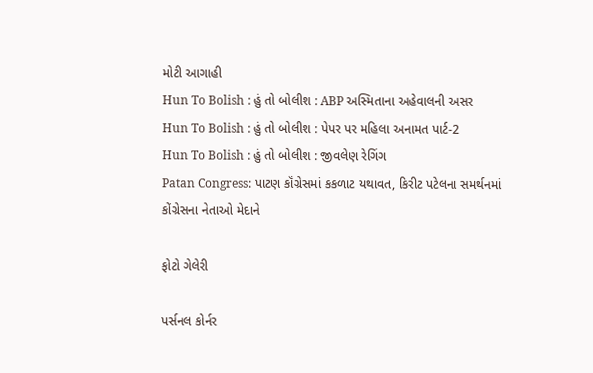મોટી આગાહી
Hun To Bolish : હું તો બોલીશ : ABP અસ્મિતાના અહેવાલની અસર
Hun To Bolish : હું તો બોલીશ : પેપર પર મહિલા અનામત પાર્ટ-2
Hun To Bolish : હું તો બોલીશ : જીવલેણ રેગિંગ
Patan Congress: પાટણ કૉંગ્રેસમાં કકળાટ યથાવત, કિરીટ પટેલના સમર્થનમાં કોંગ્રેસના નેતાઓ મેદાને

ફોટો ગેલેરી

પર્સનલ કોર્નર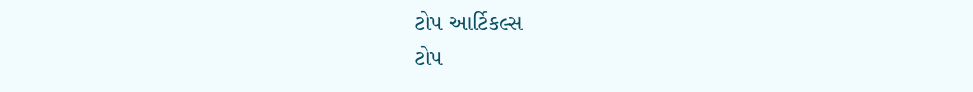ટોપ આર્ટિકલ્સ
ટોપ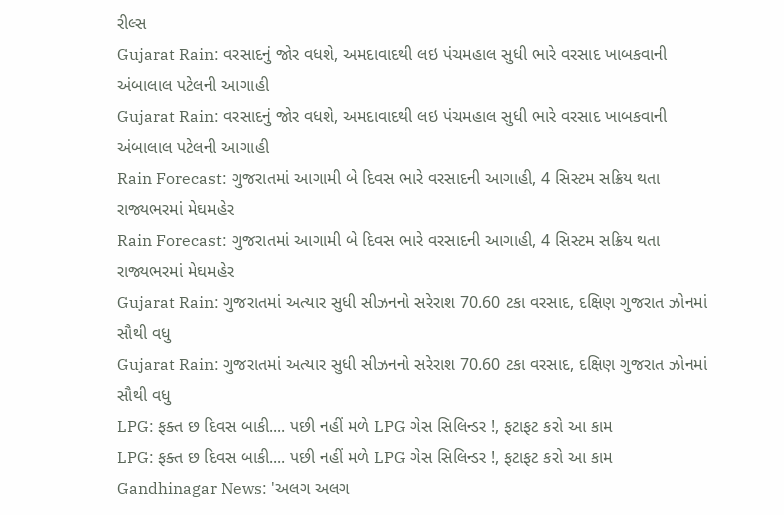રીલ્સ
Gujarat Rain: વરસાદનું જોર વધશે, અમદાવાદથી લઇ પંચમહાલ સુધી ભારે વરસાદ ખાબકવાની અંબાલાલ પટેલની આગાહી
Gujarat Rain: વરસાદનું જોર વધશે, અમદાવાદથી લઇ પંચમહાલ સુધી ભારે વરસાદ ખાબકવાની અંબાલાલ પટેલની આગાહી
Rain Forecast: ગુજરાતમાં આગામી બે દિવસ ભારે વરસાદની આગાહી, 4 સિસ્ટમ સક્રિય થતા રાજ્યભરમાં મેઘમહેર
Rain Forecast: ગુજરાતમાં આગામી બે દિવસ ભારે વરસાદની આગાહી, 4 સિસ્ટમ સક્રિય થતા રાજ્યભરમાં મેઘમહેર
Gujarat Rain: ગુજરાતમાં અત્યાર સુધી સીઝનનો સરેરાશ 70.60 ટકા વરસાદ, દક્ષિણ ગુજરાત ઝોનમાં સૌથી વધુ
Gujarat Rain: ગુજરાતમાં અત્યાર સુધી સીઝનનો સરેરાશ 70.60 ટકા વરસાદ, દક્ષિણ ગુજરાત ઝોનમાં સૌથી વધુ
LPG: ફક્ત છ દિવસ બાકી.... પછી નહીં મળે LPG ગેસ સિલિન્ડર !, ફટાફટ કરો આ કામ
LPG: ફક્ત છ દિવસ બાકી.... પછી નહીં મળે LPG ગેસ સિલિન્ડર !, ફટાફટ કરો આ કામ
Gandhinagar News: 'અલગ અલગ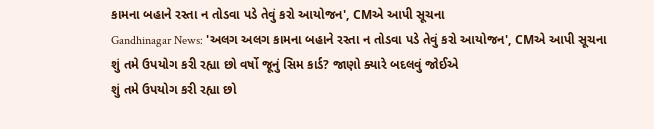કામના બહાને રસ્તા ન તોડવા પડે તેવું કરો આયોજન', CMએ આપી સૂચના
Gandhinagar News: 'અલગ અલગ કામના બહાને રસ્તા ન તોડવા પડે તેવું કરો આયોજન', CMએ આપી સૂચના
શું તમે ઉપયોગ કરી રહ્યા છો વર્ષો જૂનું સિમ કાર્ડ? જાણો ક્યારે બદલવું જોઈએ
શું તમે ઉપયોગ કરી રહ્યા છો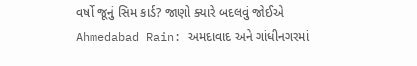વર્ષો જૂનું સિમ કાર્ડ? જાણો ક્યારે બદલવું જોઈએ
Ahmedabad Rain: અમદાવાદ અને ગાંધીનગરમાં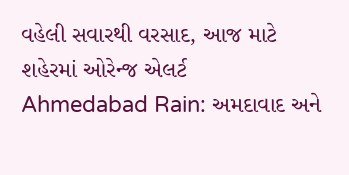વહેલી સવારથી વરસાદ, આજ માટે શહેરમાં ઓરેન્જ એલર્ટ
Ahmedabad Rain: અમદાવાદ અને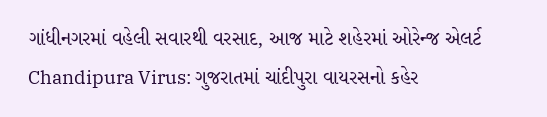ગાંધીનગરમાં વહેલી સવારથી વરસાદ, આજ માટે શહેરમાં ઓરેન્જ એલર્ટ
Chandipura Virus: ગુજરાતમાં ચાંદીપુરા વાયરસનો કહેર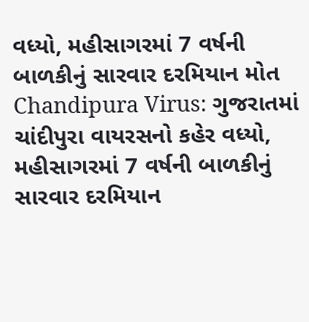વધ્યો, મહીસાગરમાં 7 વર્ષની બાળકીનું સારવાર દરમિયાન મોત
Chandipura Virus: ગુજરાતમાં ચાંદીપુરા વાયરસનો કહેર વધ્યો, મહીસાગરમાં 7 વર્ષની બાળકીનું સારવાર દરમિયાન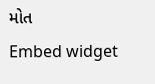મોત
Embed widget